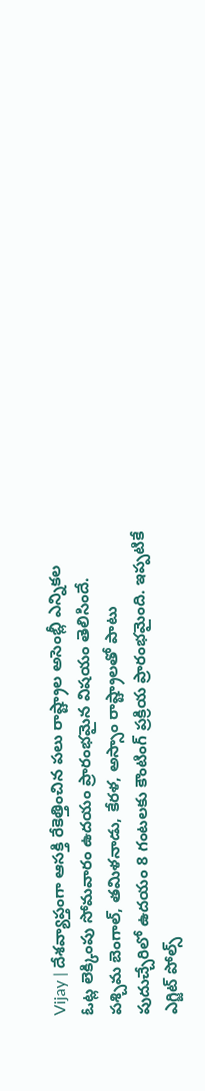Vijay | దేశవ్యాప్తంగా ఆసక్తి రేకెత్తించిన పలు రాష్ట్రాల అసెంబ్లీ ఎన్నికల ఓట్ల లెక్కింపు సోమవారం ఉదయం ప్రారంభమైన విషయం తెలిసిందే. పశ్చిమ బెంగాల్, తమిళనాడు, కేరళ, అస్సాం రాష్ట్రాలతో పాటు పుదుచ్చేరిలో ఉదయం 8 గంటలకు కౌంటింగ్ ప్రక్రియ ప్రారంభమైంది. ఇప్పటికే ఎగ్జిట్ పోల్స్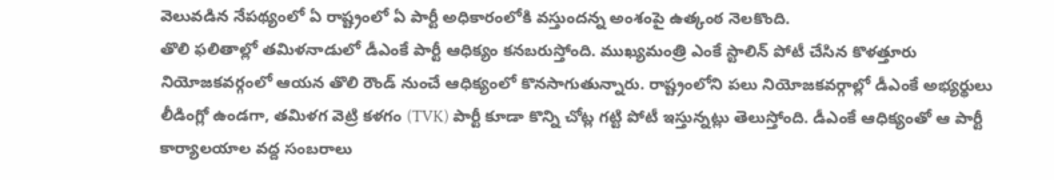వెలువడిన నేపథ్యంలో ఏ రాష్ట్రంలో ఏ పార్టీ అధికారంలోకి వస్తుందన్న అంశంపై ఉత్కంఠ నెలకొంది.
తొలి ఫలితాల్లో తమిళనాడులో డీఎంకే పార్టీ ఆధిక్యం కనబరుస్తోంది. ముఖ్యమంత్రి ఎంకే స్టాలిన్ పోటీ చేసిన కొళత్తూరు నియోజకవర్గంలో ఆయన తొలి రౌండ్ నుంచే ఆధిక్యంలో కొనసాగుతున్నారు. రాష్ట్రంలోని పలు నియోజకవర్గాల్లో డీఎంకే అభ్యర్థులు లీడింగ్లో ఉండగా, తమిళగ వెట్రి కళగం (TVK) పార్టీ కూడా కొన్ని చోట్ల గట్టి పోటీ ఇస్తున్నట్లు తెలుస్తోంది. డీఎంకే ఆధిక్యంతో ఆ పార్టీ కార్యాలయాల వద్ద సంబరాలు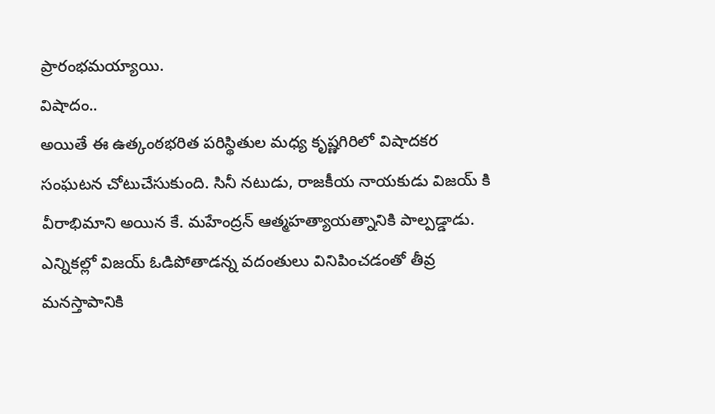ప్రారంభమయ్యాయి.
విషాదం..
అయితే ఈ ఉత్కంఠభరిత పరిస్థితుల మధ్య కృష్ణగిరిలో విషాదకర సంఘటన చోటుచేసుకుంది. సినీ నటుడు, రాజకీయ నాయకుడు విజయ్ కి వీరాభిమాని అయిన కే. మహేంద్రన్ ఆత్మహత్యాయత్నానికి పాల్పడ్డాడు. ఎన్నికల్లో విజయ్ ఓడిపోతాడన్న వదంతులు వినిపించడంతో తీవ్ర మనస్తాపానికి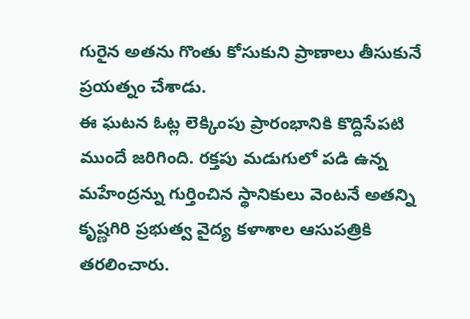గురైన అతను గొంతు కోసుకుని ప్రాణాలు తీసుకునే ప్రయత్నం చేశాడు.
ఈ ఘటన ఓట్ల లెక్కింపు ప్రారంభానికి కొద్దిసేపటి ముందే జరిగింది. రక్తపు మడుగులో పడి ఉన్న మహేంద్రన్ను గుర్తించిన స్థానికులు వెంటనే అతన్ని కృష్ణగిరి ప్రభుత్వ వైద్య కళాశాల ఆసుపత్రికి తరలించారు.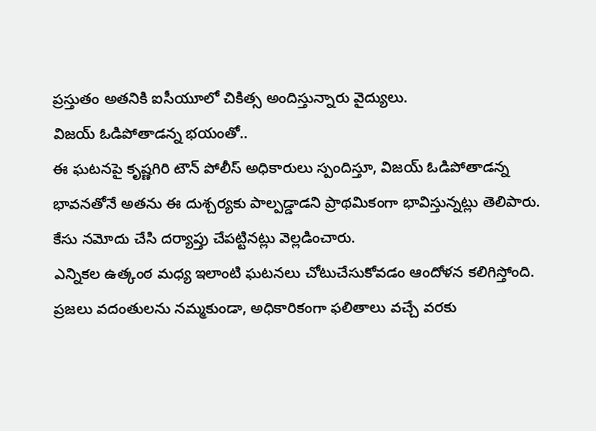ప్రస్తుతం అతనికి ఐసీయూలో చికిత్స అందిస్తున్నారు వైద్యులు.
విజయ్ ఓడిపోతాడన్న భయంతో..
ఈ ఘటనపై కృష్ణగిరి టౌన్ పోలీస్ అధికారులు స్పందిస్తూ, విజయ్ ఓడిపోతాడన్న భావనతోనే అతను ఈ దుశ్చర్యకు పాల్పడ్డాడని ప్రాథమికంగా భావిస్తున్నట్లు తెలిపారు. కేసు నమోదు చేసి దర్యాప్తు చేపట్టినట్లు వెల్లడించారు.
ఎన్నికల ఉత్కంఠ మధ్య ఇలాంటి ఘటనలు చోటుచేసుకోవడం ఆందోళన కలిగిస్తోంది. ప్రజలు వదంతులను నమ్మకుండా, అధికారికంగా ఫలితాలు వచ్చే వరకు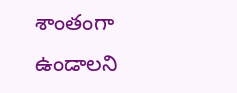శాంతంగా ఉండాలని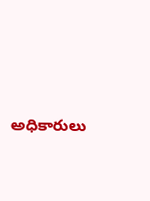అధికారులు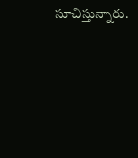సూచిస్తున్నారు.